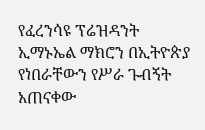የፈረንሳዩ ፕሬዝዳንት ኢማኑኤል ማክሮን በኢትዮጵያ የነበራቸውን የሥራ ጉብኝት አጠናቀው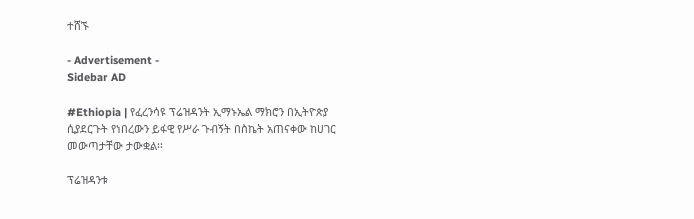ተሸኙ

- Advertisement -
Sidebar AD

#Ethiopia | የፈረንሳዩ ፕሬዝዳንት ኢማኑኤል ማክሮን በኢትዮጵያ ሲያደርጉት የነበረውን ይፋዊ የሥራ ጉብኝት በስኬት አጠናቀው ከሀገር መውጣታቸው ታውቋል፡፡

ፕሬዝዳንቱ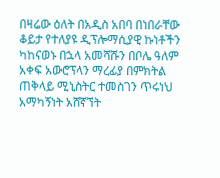በዛሬው ዕለት በአዲስ አበባ በነበራቸው ቆይታ የተለያዩ ዲፕሎማሲያዊ ኩነቶችን ካከናወኑ በኋላ አመሻሹን በቦሌ ዓለም አቀፍ አውሮፕላን ማረፊያ በምክትል ጠቅላይ ሚኒስትር ተመስገን ጥሩነህ አማካኝነት አሸኛኘት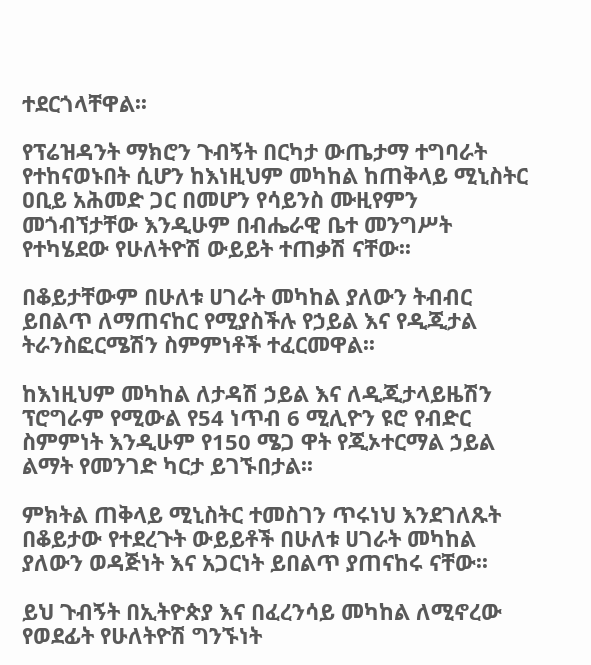ተደርጎላቸዋል፡፡

የፕሬዝዳንት ማክሮን ጉብኝት በርካታ ውጤታማ ተግባራት የተከናወኑበት ሲሆን ከእነዚህም መካከል ከጠቅላይ ሚኒስትር ዐቢይ አሕመድ ጋር በመሆን የሳይንስ ሙዚየምን መጎብኘታቸው እንዲሁም በብሔራዊ ቤተ መንግሥት የተካሄደው የሁለትዮሽ ውይይት ተጠቃሽ ናቸው፡፡

በቆይታቸውም በሁለቱ ሀገራት መካከል ያለውን ትብብር ይበልጥ ለማጠናከር የሚያስችሉ የኃይል እና የዲጂታል ትራንስፎርሜሽን ስምምነቶች ተፈርመዋል፡፡

ከእነዚህም መካከል ለታዳሽ ኃይል እና ለዲጂታላይዜሽን ፕሮግራም የሚውል የ54 ነጥብ 6 ሚሊዮን ዩሮ የብድር ስምምነት እንዲሁም የ150 ሜጋ ዋት የጂኦተርማል ኃይል ልማት የመንገድ ካርታ ይገኙበታል፡፡

ምክትል ጠቅላይ ሚኒስትር ተመስገን ጥሩነህ እንደገለጹት በቆይታው የተደረጉት ውይይቶች በሁለቱ ሀገራት መካከል ያለውን ወዳጅነት እና አጋርነት ይበልጥ ያጠናከሩ ናቸው፡፡

ይህ ጉብኝት በኢትዮጵያ እና በፈረንሳይ መካከል ለሚኖረው የወደፊት የሁለትዮሽ ግንኙነት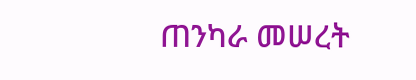ጠንካራ መሠረት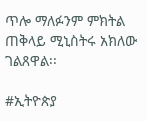ጥሎ ማለፉንም ምክትል ጠቅላይ ሚኒስትሩ አክለው ገልጸዋል፡፡

#ኢትዮጵያ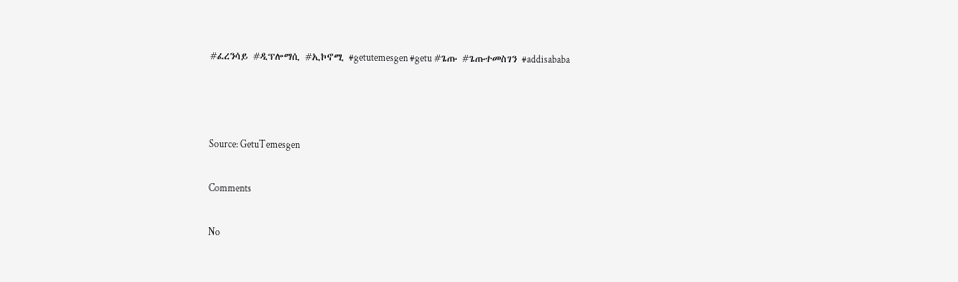#ፈረንሳይ #ዲፕሎማሲ #ኢኮኖሚ #getutemesgen #getu #ጌጡ #ጌጡተመስገን #addisababa



Source: GetuTemesgen

Comments

No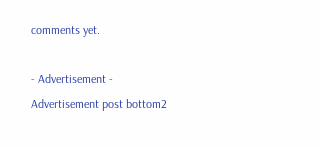comments yet.

- Advertisement -
Advertisement post bottom2